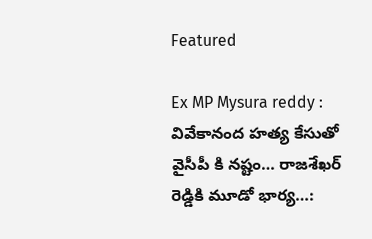Featured

Ex MP Mysura reddy : వివేకానంద హత్య కేసుతో వైసీపీ కి నష్టం… రాజశేఖర్ రెడ్డికి మూడో భార్య…: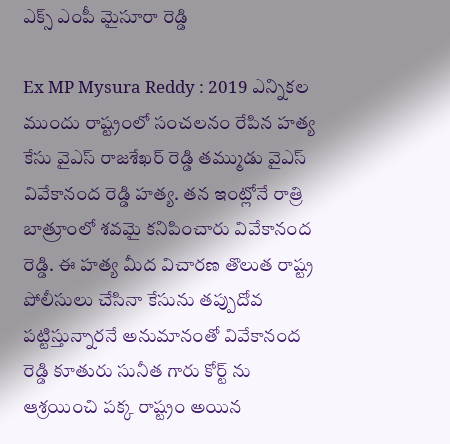ఎక్స్ ఎంపీ మైసూరా రెడ్డి

Ex MP Mysura Reddy : 2019 ఎన్నికల ముందు రాష్ట్రంలో సంచలనం రేపిన హత్య కేసు వైఎస్ రాజశేఖర్ రెడ్డి తమ్ముడు వైఎస్ వివేకానంద రెడ్డి హత్య. తన ఇంట్లోనే రాత్రి బాత్రూంలో శవమై కనిపించారు వివేకానంద రెడ్డి. ఈ హత్య మీద విచారణ తొలుత రాష్ట్ర పోలీసులు చేసినా కేసును తప్పుదోవ పట్టిస్తున్నారనే అనుమానంతో వివేకానంద రెడ్డి కూతురు సునీత గారు కోర్ట్ ను ఆశ్రయించి పక్క రాష్ట్రం అయిన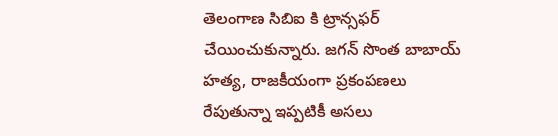తెలంగాణ సిబిఐ కి ట్రాన్సఫర్ చేయించుకున్నారు. జగన్ సొంత బాబాయ్ హత్య, రాజకీయంగా ప్రకంపణలు రేపుతున్నా ఇప్పటికీ అసలు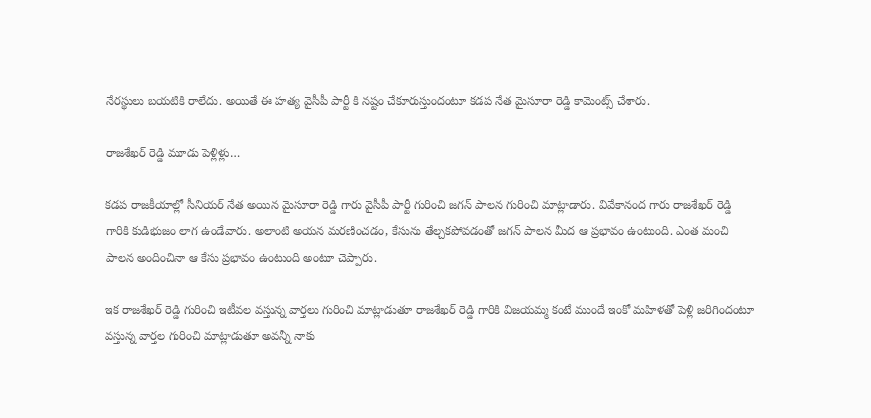నేరస్థులు బయటికి రాలేదు. అయితే ఈ హత్య వైసీపీ పార్టీ కి నష్టం చేకూరుస్తుందంటూ కడప నేత మైసూరా రెడ్డి కామెంట్స్ చేశారు.

రాజశేఖర్ రెడ్డి మూడు పెళ్లిళ్లు…

కడప రాజకీయాల్లో సీనియర్ నేత అయిన మైసూరా రెడ్డి గారు వైసీపీ పార్టీ గురించి జగన్ పాలన గురించి మాట్లాడారు. వివేకానంద గారు రాజశేఖర్ రెడ్డి గారికి కుడిభుజం లాగ ఉండేవారు. అలాంటి అయన మరణించడం, కేసును తేల్చకపోవడంతో జగన్ పాలన మీద ఆ ప్రభావం ఉంటుంది. ఎంత మంచి పాలన అందించినా ఆ కేసు ప్రభావం ఉంటుంది అంటూ చెప్పారు.

ఇక రాజశేఖర్ రెడ్డి గురించి ఇటీవల వస్తున్న వార్తలు గురించి మాట్లాడుతూ రాజశేఖర్ రెడ్డి గారికి విజయమ్మ కంటే ముందే ఇంకో మహిళతో పెళ్లి జరిగిందంటూ వస్తున్న వార్తల గురించి మాట్లాడుతూ అవన్నీ నాకు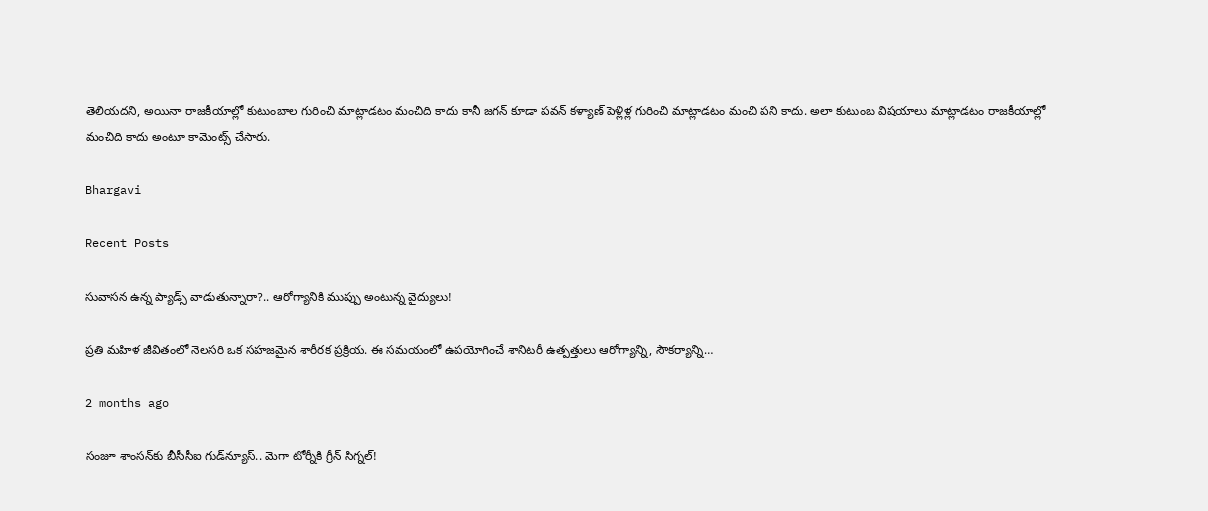తెలియదని, అయినా రాజకీయాల్లో కుటుంబాల గురించి మాట్లాడటం మంచిది కాదు కానీ జగన్ కూడా పవన్ కళ్యాణ్ పెళ్లిళ్ల గురించి మాట్లాడటం మంచి పని కాదు. అలా కుటుంబ విషయాలు మాట్లాడటం రాజకీయాల్లో మంచిది కాదు అంటూ కామెంట్స్ చేసారు.

Bhargavi

Recent Posts

సువాసన ఉన్న ప్యాడ్స్ వాడుతున్నారా?.. ఆరోగ్యానికి ముప్పు అంటున్న వైద్యులు!

ప్రతి మహిళ జీవితంలో నెలసరి ఒక సహజమైన శారీరక ప్రక్రియ. ఈ సమయంలో ఉపయోగించే శానిటరీ ఉత్పత్తులు ఆరోగ్యాన్ని, సౌకర్యాన్ని…

2 months ago

సంజూ శాంసన్‌కు బీసీసీఐ గుడ్‌న్యూస్.. మెగా టోర్నీకి గ్రీన్ సిగ్నల్!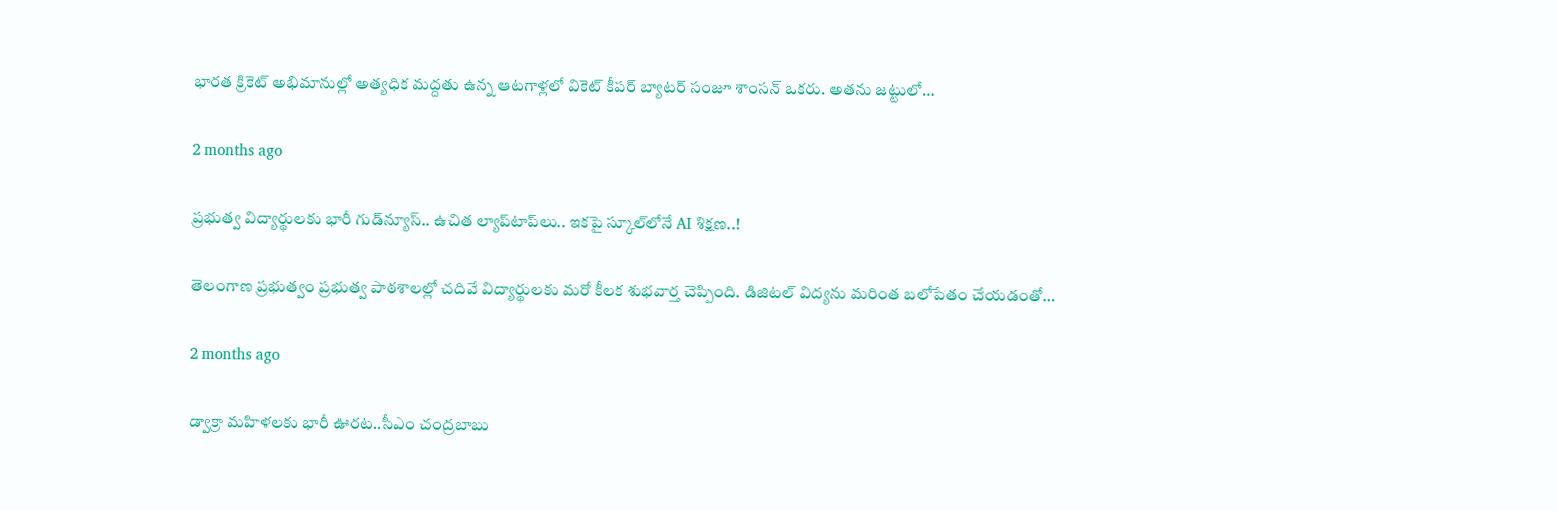భారత క్రికెట్ అభిమానుల్లో అత్యధిక మద్దతు ఉన్న ఆటగాళ్లలో వికెట్ కీపర్ బ్యాటర్ సంజూ శాంసన్ ఒకరు. అతను జట్టులో…

2 months ago

ప్రభుత్వ విద్యార్థులకు భారీ గుడ్‌న్యూస్.. ఉచిత ల్యాప్‌టాప్‌లు.. ఇకపై స్కూల్‌లోనే AI శిక్షణ..!

తెలంగాణ ప్రభుత్వం ప్రభుత్వ పాఠశాలల్లో చదివే విద్యార్థులకు మరో కీలక శుభవార్త చెప్పింది. డిజిటల్ విద్యను మరింత బలోపేతం చేయడంతో…

2 months ago

డ్వాక్రా మహిళలకు భారీ ఊరట..సీఎం చంద్రబాబు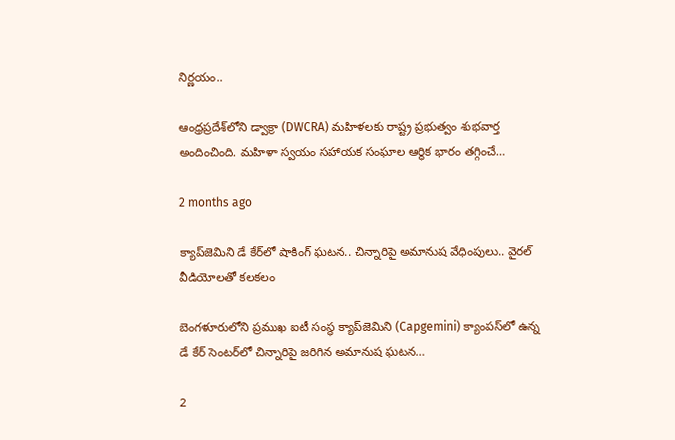నిర్ణయం..

ఆంధ్రప్రదేశ్‌లోని డ్వాక్రా (DWCRA) మహిళలకు రాష్ట్ర ప్రభుత్వం శుభవార్త అందించింది. మహిళా స్వయం సహాయక సంఘాల ఆర్థిక భారం తగ్గించే…

2 months ago

క్యాప్‌జెమిని డే కేర్‌లో షాకింగ్ ఘటన.. చిన్నారిపై అమానుష వేధింపులు.. వైరల్ వీడియోలతో కలకలం

బెంగళూరులోని ప్రముఖ ఐటీ సంస్థ క్యాప్‌జెమిని (Capgemini) క్యాంపస్‌లో ఉన్న డే కేర్ సెంటర్‌లో చిన్నారిపై జరిగిన అమానుష ఘటన…

2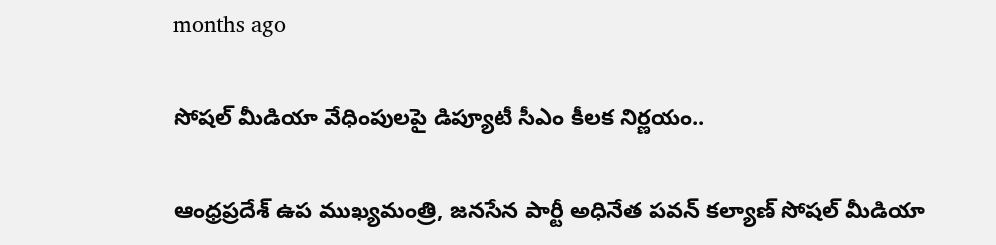months ago

సోషల్ మీడియా వేధింపులపై డిప్యూటీ సీఎం కీలక నిర్ణయం..

ఆంధ్రప్రదేశ్ ఉప ముఖ్యమంత్రి, జనసేన పార్టీ అధినేత పవన్ కల్యాణ్ సోషల్ మీడియా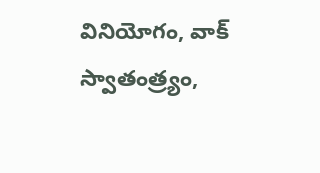వినియోగం, వాక్ స్వాతంత్ర్యం,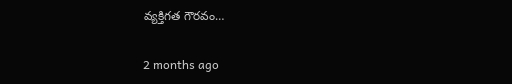వ్యక్తిగత గౌరవం…

2 months ago